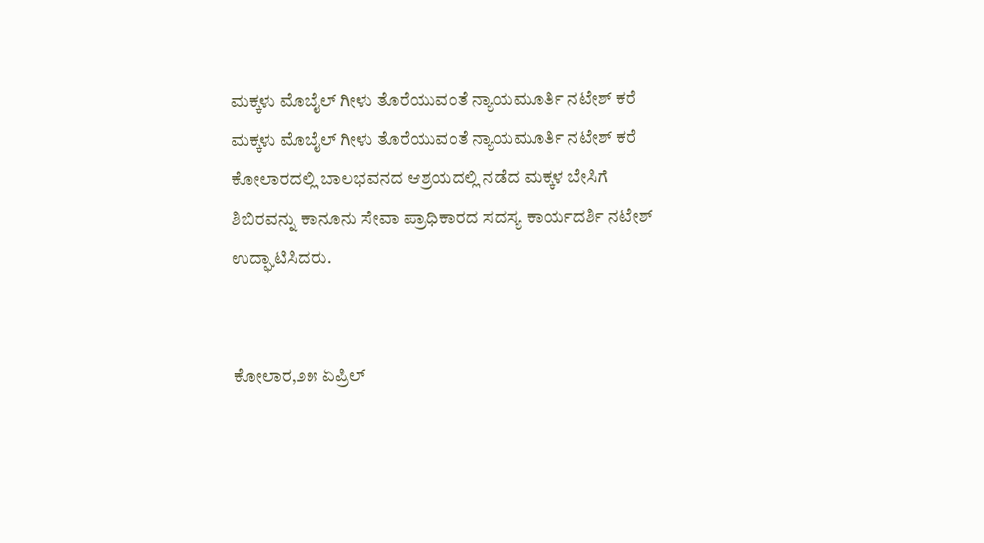ಮಕ್ಕಳು ಮೊಬೈಲ್ ಗೀಳು ತೊರೆಯುವಂತೆ ನ್ಯಾಯಮೂರ್ತಿ ನಟೇಶ್ ಕರೆ
ಮಕ್ಕಳು ಮೊಬೈಲ್ ಗೀಳು ತೊರೆಯುವಂತೆ ನ್ಯಾಯಮೂರ್ತಿ ನಟೇಶ್ ಕರೆ
ಕೋಲಾರದಲ್ಲಿ ಬಾಲಭವನದ ಆಶ್ರಯದಲ್ಲಿ ನಡೆದ ಮಕ್ಕಳ ಬೇಸಿಗೆ ಶಿಬಿರವನ್ನು ಕಾನೂನು ಸೇವಾ ಪ್ರಾಧಿಕಾರದ ಸದಸ್ಯ ಕಾರ್ಯದರ್ಶಿ ನಟೇಶ್ ಉದ್ಘಾಟಿಸಿದರು.


ಕೋಲಾರ,೨೫ ಏಪ್ರಿಲ್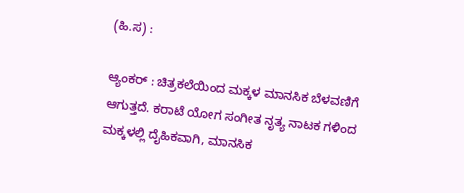(ಹಿ.ಸ) :

ಆ್ಯಂಕರ್ : ಚಿತ್ರಕಲೆಯಿಂದ ಮಕ್ಕಳ ಮಾನಸಿಕ ಬೆಳವಣಿಗೆ ಆಗುತ್ತದೆ. ಕರಾಟೆ ಯೋಗ ಸಂಗೀತ ನೃತ್ಯ ನಾಟಕ ಗಳಿಂದ ಮಕ್ಕಳಲ್ಲಿ ದೈಹಿಕವಾಗಿ, ಮಾನಸಿಕ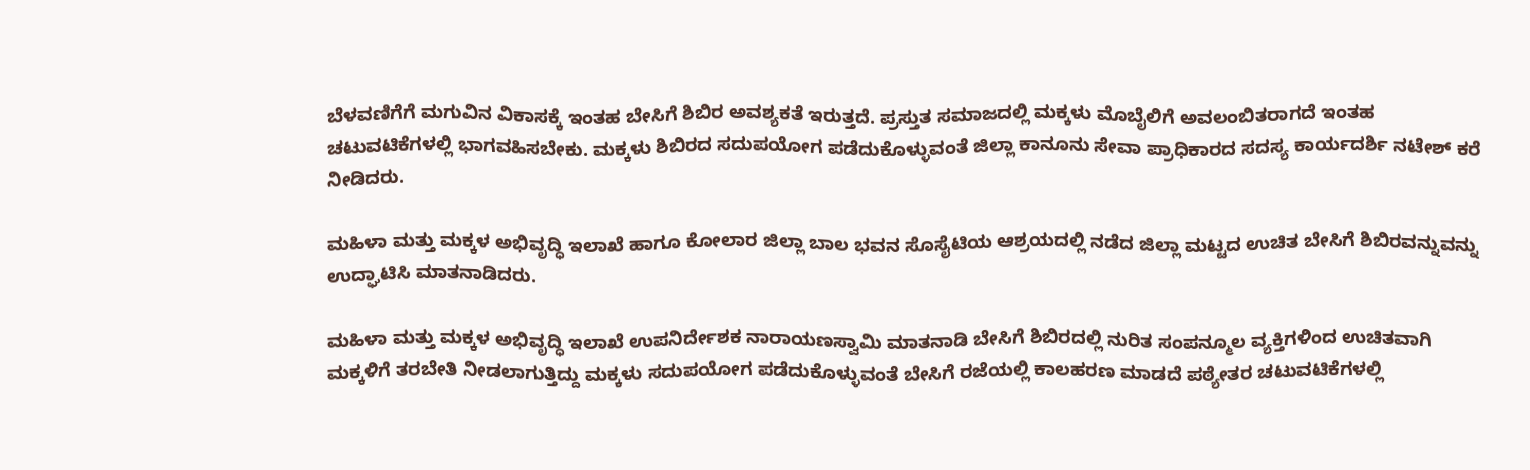ಬೆಳವಣಿಗೆಗೆ ಮಗುವಿನ ವಿಕಾಸಕ್ಕೆ ಇಂತಹ ಬೇಸಿಗೆ ಶಿಬಿರ ಅವಶ್ಯಕತೆ ಇರುತ್ತದೆ. ಪ್ರಸ್ತುತ ಸಮಾಜದಲ್ಲಿ ಮಕ್ಕಳು ಮೊಬೈಲಿಗೆ ಅವಲಂಬಿತರಾಗದೆ ಇಂತಹ ಚಟುವಟಿಕೆಗಳಲ್ಲಿ ಭಾಗವಹಿಸಬೇಕು. ಮಕ್ಕಳು ಶಿಬಿರದ ಸದುಪಯೋಗ ಪಡೆದುಕೊಳ್ಳುವಂತೆ ಜಿಲ್ಲಾ ಕಾನೂನು ಸೇವಾ ಪ್ರಾಧಿಕಾರದ ಸದಸ್ಯ ಕಾರ್ಯದರ್ಶಿ ನಟೇಶ್ ಕರೆ ನೀಡಿದರು.

ಮಹಿಳಾ ಮತ್ತು ಮಕ್ಕಳ ಅಭಿವೃದ್ಧಿ ಇಲಾಖೆ ಹಾಗೂ ಕೋಲಾರ ಜಿಲ್ಲಾ ಬಾಲ ಭವನ ಸೊಸೈಟಿಯ ಆಶ್ರಯದಲ್ಲಿ ನಡೆದ ಜಿಲ್ಲಾ ಮಟ್ಟದ ಉಚಿತ ಬೇಸಿಗೆ ಶಿಬಿರವನ್ನುವನ್ನು ಉದ್ಘಾಟಿಸಿ ಮಾತನಾಡಿದರು.

ಮಹಿಳಾ ಮತ್ತು ಮಕ್ಕಳ ಅಭಿವೃದ್ಧಿ ಇಲಾಖೆ ಉಪನಿರ್ದೇಶಕ ನಾರಾಯಣಸ್ವಾಮಿ ಮಾತನಾಡಿ ಬೇಸಿಗೆ ಶಿಬಿರದಲ್ಲಿ ನುರಿತ ಸಂಪನ್ಮೂಲ ವ್ಯಕ್ತಿಗಳಿಂದ ಉಚಿತವಾಗಿ ಮಕ್ಕಳಿಗೆ ತರಬೇತಿ ನೀಡಲಾಗುತ್ತಿದ್ದು ಮಕ್ಕಳು ಸದುಪಯೋಗ ಪಡೆದುಕೊಳ್ಳುವಂತೆ ಬೇಸಿಗೆ ರಜೆಯಲ್ಲಿ ಕಾಲಹರಣ ಮಾಡದೆ ಪಠ್ಯೇತರ ಚಟುವಟಿಕೆಗಳಲ್ಲಿ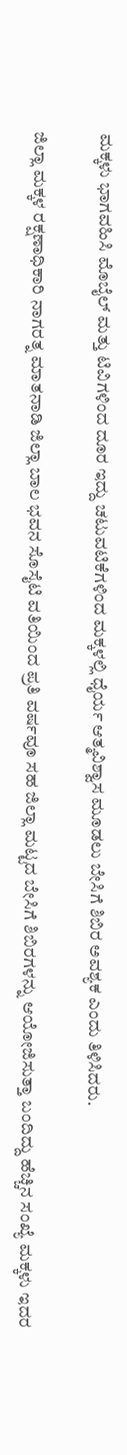ಮಕ್ಕಳು ಭಾಗವಹಿಸಿ ಮೊಬೈಲ್ ಮತ್ತು ಟಿವಿಗಳಿಂದ ದೂರ ಇದ್ದು ಚಟುವಟಿಕೆಗಳಿಂದ ಮಕ್ಕಳಲ್ಲಿ ಧೈರ್ಯ ಆತ್ಮವಿಶ್ವಾಸ ಮೂಡಲು ಬೇಸಿಗೆ ಶಿಬಿರ ಅವಶ್ಯಕ ಎಂದು ತಿಳಿಸಿದರು.

ಜಿಲ್ಲಾ ಮಕ್ಕಳ ರಕ್ಷಣಾಧಿಕಾರಿ ನಾಗರತ್ನ ಮಾತನಾಡಿ ಜಿಲ್ಲಾ ಬಾಲ ಭವನ ಸೊಸೈಟಿ ವತಿಯಿಂದ ಪ್ರತಿ ವರ್ಷವೂ ಸಹ ಜಿಲ್ಲಾ ಮಟ್ಟದ ಬೇಸಿಗೆ ಶಿಬಿರಗಳನ್ನು ಆಯೋಜಿಸುತ್ತಾ ಬಂದಿದ್ದು ಹೆಚ್ಚಿನ ಸಂಖ್ಯೆ ಮಕ್ಕಳು ಇದರ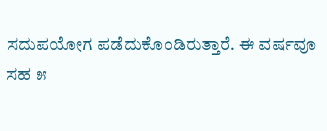ಸದುಪಯೋಗ ಪಡೆದುಕೊಂಡಿರುತ್ತಾರೆ. ಈ ವರ್ಷವೂ ಸಹ ೫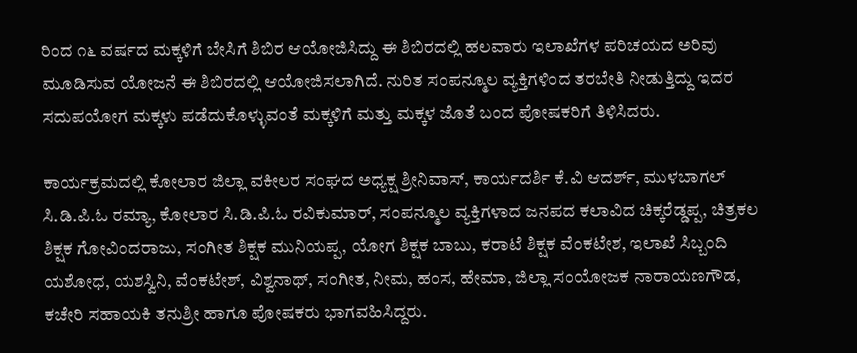ರಿಂದ ೧೬ ವರ್ಷದ ಮಕ್ಕಳಿಗೆ ಬೇಸಿಗೆ ಶಿಬಿರ ಆಯೋಜಿಸಿದ್ದು ಈ ಶಿಬಿರದಲ್ಲಿ ಹಲವಾರು ಇಲಾಖೆಗಳ ಪರಿಚಯದ ಅರಿವು ಮೂಡಿಸುವ ಯೋಜನೆ ಈ ಶಿಬಿರದಲ್ಲಿ ಆಯೋಜಿಸಲಾಗಿದೆ. ನುರಿತ ಸಂಪನ್ಮೂಲ ವ್ಯಕ್ತಿಗಳಿಂದ ತರಬೇತಿ ನೀಡುತ್ತಿದ್ದು ಇದರ ಸದುಪಯೋಗ ಮಕ್ಕಳು ಪಡೆದುಕೊಳ್ಳುವಂತೆ ಮಕ್ಕಳಿಗೆ ಮತ್ತು ಮಕ್ಕಳ ಜೊತೆ ಬಂದ ಪೋಷಕರಿಗೆ ತಿಳಿಸಿದರು.

ಕಾರ್ಯಕ್ರಮದಲ್ಲಿ ಕೋಲಾರ ಜಿಲ್ಲಾ ವಕೀಲರ ಸಂಘದ ಅಧ್ಯಕ್ಷ ಶ್ರೀನಿವಾಸ್, ಕಾರ್ಯದರ್ಶಿ ಕೆ.ವಿ ಆದರ್ಶ್, ಮುಳಬಾಗಲ್ ಸಿ.ಡಿ.ಪಿ.ಓ ರಮ್ಯಾ, ಕೋಲಾರ ಸಿ.ಡಿ.ಪಿ.ಓ ರವಿಕುಮಾರ್, ಸಂಪನ್ಮೂಲ ವ್ಯಕ್ತಿಗಳಾದ ಜನಪದ ಕಲಾವಿದ ಚಿಕ್ಕರೆಡ್ಡಪ್ಪ, ಚಿತ್ರಕಲ ಶಿಕ್ಷಕ ಗೋವಿಂದರಾಜು, ಸಂಗೀತ ಶಿಕ್ಷಕ ಮುನಿಯಪ್ಪ, ಯೋಗ ಶಿಕ್ಷಕ ಬಾಬು, ಕರಾಟೆ ಶಿಕ್ಷಕ ವೆಂಕಟೇಶ, ಇಲಾಖೆ ಸಿಬ್ಬಂದಿ ಯಶೋಧ, ಯಶಸ್ವಿನಿ, ವೆಂಕಟೇಶ್, ವಿಶ್ವನಾಥ್, ಸಂಗೀತ, ನೀಮ, ಹಂಸ, ಹೇಮಾ, ಜಿಲ್ಲಾ ಸಂಯೋಜಕ ನಾರಾಯಣಗೌಡ, ಕಚೇರಿ ಸಹಾಯಕಿ ತನುಶ್ರೀ ಹಾಗೂ ಪೋಷಕರು ಭಾಗವಹಿಸಿದ್ದರು.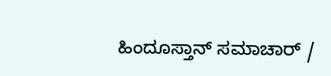ಹಿಂದೂಸ್ತಾನ್ ಸಮಾಚಾರ್ /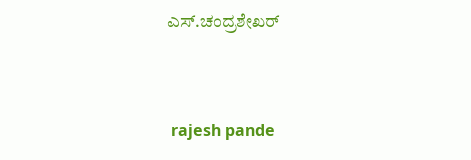ಎಸ್.ಚಂದ್ರಶೇಖರ್


 rajesh pande